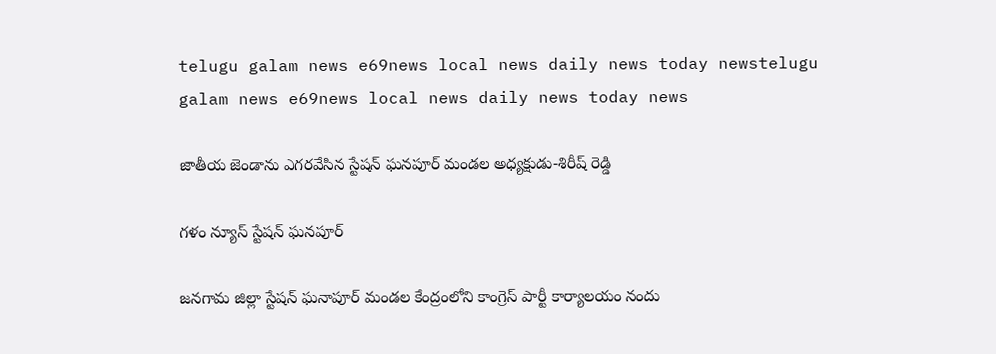telugu galam news e69news local news daily news today newstelugu galam news e69news local news daily news today news

జాతీయ జెండాను ఎగరవేసిన స్టేషన్ ఘనపూర్ మండల అధ్యక్షుడు-శిరీష్ రెడ్డి

గళం న్యూస్ స్టేషన్ ఘనపూర్

జనగామ జిల్లా స్టేషన్ ఘనాపూర్ మండల కేంద్రంలోని కాంగ్రెస్ పార్టీ కార్యాలయం నందు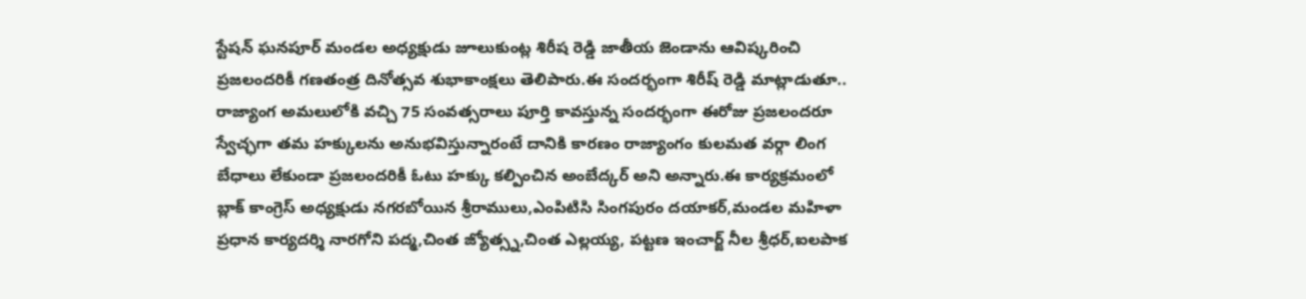స్టేషన్ ఘనపూర్ మండల అధ్యక్షుడు జూలుకుంట్ల శిరీష రెడ్డి జాతీయ జెండాను ఆవిష్కరించి ప్రజలందరికీ గణతంత్ర దినోత్సవ శుభాకాంక్షలు తెలిపారు.ఈ సందర్భంగా శిరీష్ రెడ్డి మాట్లాడుతూ.. రాజ్యాంగ అమలులోకి వచ్చి 75 సంవత్సరాలు పూర్తి కావస్తున్న సందర్భంగా ఈరోజు ప్రజలందరూ స్వేచ్ఛగా తమ హక్కులను అనుభవిస్తున్నారంటే దానికి కారణం రాజ్యాంగం కులమత వర్గా లింగ బేధాలు లేకుండా ప్రజలందరికీ ఓటు హక్కు కల్పించిన అంబేద్కర్ అని అన్నారు.ఈ కార్యక్రమంలో బ్లాక్ కాంగ్రెస్ అధ్యక్షుడు నగరబోయిన శ్రీరాములు,ఎంపిటిసి సింగపురం దయాకర్,మండల మహిళా ప్రధాన కార్యదర్శి నారగోని పద్మ,చింత జ్యోత్స్న,చింత ఎల్లయ్య, పట్టణ ఇంచార్జ్ నీల శ్రీధర్,ఐలపాక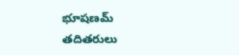భూషణమ్ తదితరులు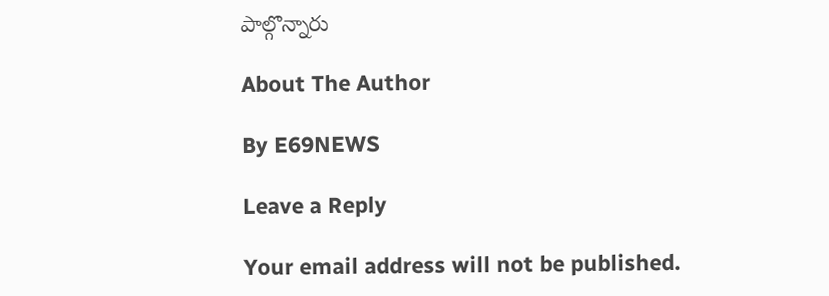పాల్గొన్నారు

About The Author

By E69NEWS

Leave a Reply

Your email address will not be published.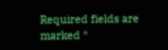Required fields are marked *